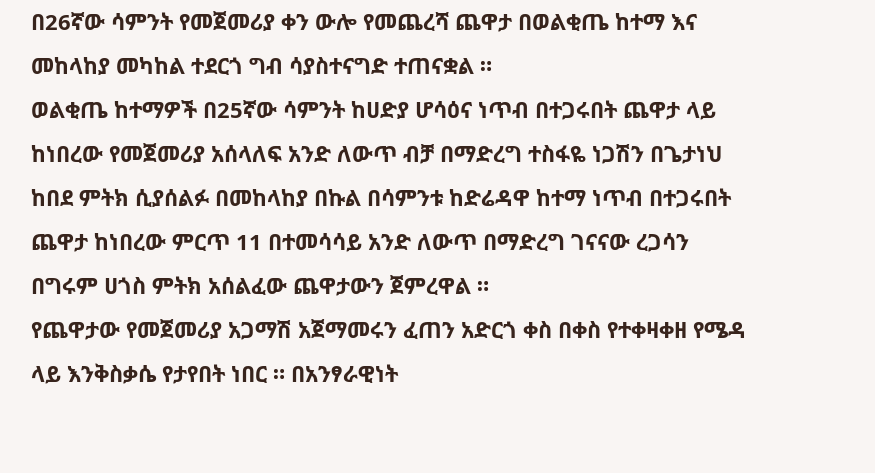በ26ኛው ሳምንት የመጀመሪያ ቀን ውሎ የመጨረሻ ጨዋታ በወልቂጤ ከተማ እና መከላከያ መካከል ተደርጎ ግብ ሳያስተናግድ ተጠናቋል ።
ወልቂጤ ከተማዎች በ25ኛው ሳምንት ከሀድያ ሆሳዕና ነጥብ በተጋሩበት ጨዋታ ላይ ከነበረው የመጀመሪያ አሰላለፍ አንድ ለውጥ ብቻ በማድረግ ተስፋዬ ነጋሽን በጌታነህ ከበደ ምትክ ሲያሰልፉ በመከላከያ በኩል በሳምንቱ ከድሬዳዋ ከተማ ነጥብ በተጋሩበት ጨዋታ ከነበረው ምርጥ 11 በተመሳሳይ አንድ ለውጥ በማድረግ ገናናው ረጋሳን በግሩም ሀጎስ ምትክ አሰልፈው ጨዋታውን ጀምረዋል ።
የጨዋታው የመጀመሪያ አጋማሽ አጀማመሩን ፈጠን አድርጎ ቀስ በቀስ የተቀዛቀዘ የሜዳ ላይ እንቅስቃሴ የታየበት ነበር ። በአንፃራዊነት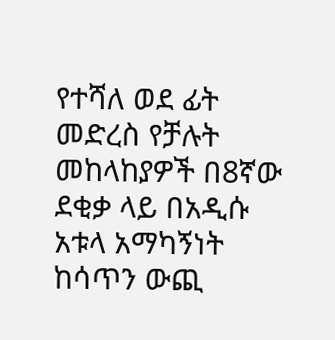የተሻለ ወደ ፊት መድረስ የቻሉት መከላከያዎች በ8ኛው ደቂቃ ላይ በአዲሱ አቱላ አማካኝነት ከሳጥን ውጪ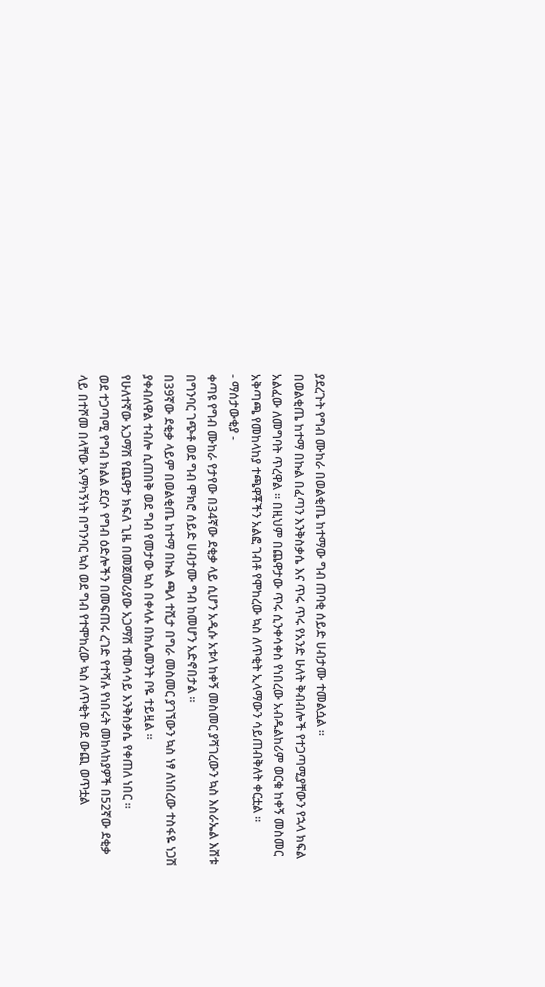ያደረጉት የግብ ሙከራ በወልቂጤ ከተማው ግብ ጠባቂ ሰይድ ሀብታሙ ተመልሷል ።
በወልቂጤ ከተማ በኩል በፈጣን እንቅስቃሴ እና ጥሩ ጥሩ የአንድ ሁለት ቅብብሎች የተጋጣሚያቸውን የኋላ ክፍል አልፈው ለመግባት ጥረዋል ። በዚህም በጨዋታው ጥሩ ሲንቀሳቀስ የነበረው አብዱልከሪም ወርቁ ከቀኝ መስመር አቅጣጫ የመከላከያ ተጫዋቾችን አልፎ ገብቶ የሞከረው ኳስ ለጥቂት ኢላማውን ሳይጠብቅለት ቀርቷል ።
- ማሰታውቂያ -
ቀጣዩ የግብ ሙከራ የታየው በ34ኛው ደቂቃ ላይ ሲሆን አዲሱ አቱላ ከቀኝ መስመር ያሻገረውን ኳስ እስራኤል እሸቱ በግንባር ገጭቶ ወደ ግብ ሞክሮ ሰይድ ሀብታሙ ግብ ከመሆን አድኖበታል ።
በ39ኛው ደቂቃ ላይም በወልቂጤ ከተማ በኩል ጫላ ተሺታ በግራ መስመር ያገኘውን ኳስ ነፃ ለነበረው ተስፋዬ ነጋሽ ያቀብለዋል ተብሎ ሲጠበቅ ወደ ግብ የመታው ኳስ በቀላሉ በክሌመንት ቦዬ ተይዟል ።
የሁለተኛው አጋማሽ የጨዋታ ክፍለ ጊዜ በመጀመሪያው አጋማሽ ተመሳሳይ እንቅስቃሴ የቀጠለ ነበር ።
ወደ ተጋጣሚ የግብ ክልል ደርሶ የግብ ዕድሎችን በመፍጠሩ ረገድ የተሻሉ የነበሩት መከላከያዎች በ52ኛው ደቂቃ ላይ በተሾመ በላቸው አማካኝነት በግንባር ኳስ ወደ ግብ የተሞከረው ኳስ ለጥቂት ወደ ውጪ ወጥቷል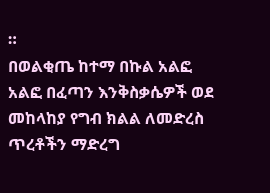።
በወልቂጤ ከተማ በኩል አልፎ አልፎ በፈጣን እንቅስቃሴዎች ወደ መከላከያ የግብ ክልል ለመድረስ ጥረቶችን ማድረግ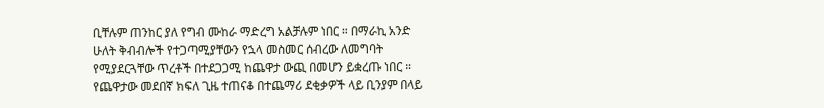ቢቸሉም ጠንከር ያለ የግብ ሙከራ ማድረግ አልቻሉም ነበር ። በማራኪ አንድ ሁለት ቅብብሎች የተጋጣሚያቸውን የኋላ መስመር ሰብረው ለመግባት የሚያደርጓቸው ጥረቶች በተደጋጋሚ ከጨዋታ ውጪ በመሆን ይቋረጡ ነበር ።
የጨዋታው መደበኛ ክፍለ ጊዜ ተጠናቆ በተጨማሪ ደቂቃዎች ላይ ቢንያም በላይ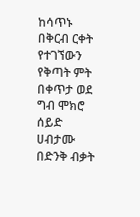ከሳጥኑ በቅርብ ርቀት የተገኘውን የቅጣት ምት በቀጥታ ወደ ግብ ሞክሮ ሰይድ ሀብታሙ በድንቅ ብቃት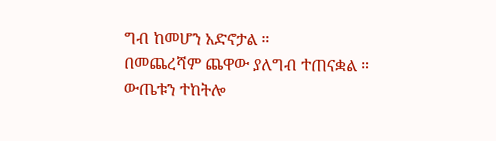ግብ ከመሆን አድኖታል ።
በመጨረሻም ጨዋው ያለግብ ተጠናቋል ።
ውጤቱን ተከትሎ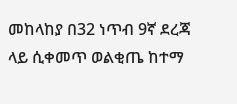መከላከያ በ32 ነጥብ 9ኛ ደረጃ ላይ ሲቀመጥ ወልቂጤ ከተማ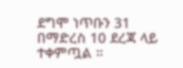ደግሞ ነጥቡን 31 በማድረስ 10 ደረጃ ላይ ተቀምጧል ።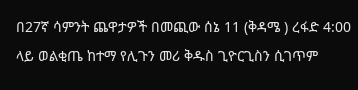በ27ኛ ሳምንት ጨዋታዎች በመጪው ሰኔ 11 (ቅዳሜ ) ረፋድ 4:00 ላይ ወልቂጤ ከተማ የሊጉን መሪ ቅዱስ ጊዮርጊስን ሲገጥም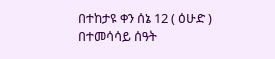በተከታዩ ቀን ሰኔ 12 ( ዕሁድ ) በተመሳሳይ ሰዓት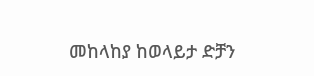መከላከያ ከወላይታ ድቻን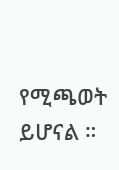የሚጫወት ይሆናል ።